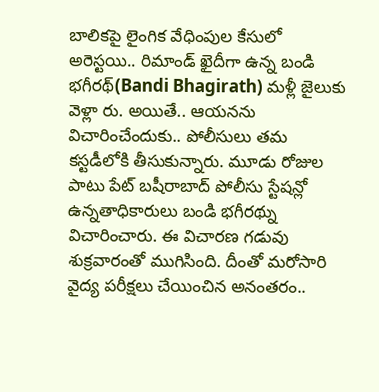బాలికపై లైంగిక వేధింపుల కేసులో అరెస్టయి.. రిమాండ్ ఖైదీగా ఉన్న బండి భగీరథ్(Bandi Bhagirath) మళ్లీ జైలుకు వెళ్లా రు. అయితే.. ఆయనను విచారించేందుకు.. పోలీసులు తమ కస్టడీలోకి తీసుకున్నారు. మూడు రోజుల పాటు పేట్ బషీరాబాద్ పోలీసు స్టేషన్లో ఉన్నతాధికారులు బండి భగీరథ్ను విచారించారు. ఈ విచారణ గడువు శుక్రవారంతో ముగిసింది. దీంతో మరోసారి వైద్య పరీక్షలు చేయించిన అనంతరం..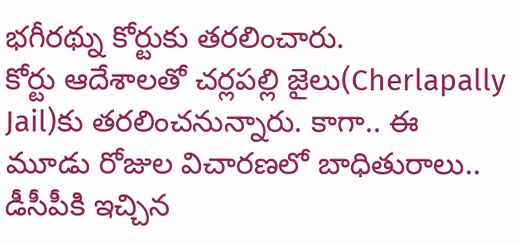భగీరథ్ను కోర్టుకు తరలించారు.
కోర్టు ఆదేశాలతో చర్లపల్లి జైలు(Cherlapally Jail)కు తరలించనున్నారు. కాగా.. ఈ మూడు రోజుల విచారణలో బాధితురాలు.. డీసీపీకి ఇచ్చిన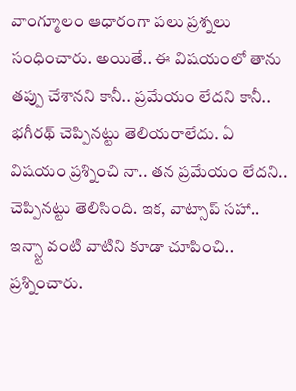వాంగ్మూలం ఆధారంగా పలు ప్రశ్నలు సంధించారు. అయితే.. ఈ విషయంలో తాను తప్పు చేశానని కానీ.. ప్రమేయం లేదని కానీ.. భగీరథ్ చెప్పినట్టు తెలియరాలేదు. ఏ విషయం ప్రశ్నించి నా.. తన ప్రమేయం లేదని.. చెప్పినట్టు తెలిసింది. ఇక, వాట్సాప్ సహా.. ఇన్స్టా వంటి వాటిని కూడా చూపించి.. ప్రశ్నించారు.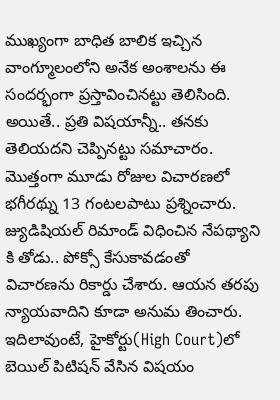ముఖ్యంగా బాధిత బాలిక ఇచ్చిన వాంగ్మూలంలోని అనేక అంశాలను ఈ సందర్భంగా ప్రస్తావించినట్టు తెలిసింది. అయితే.. ప్రతి విషయాన్నీ.. తనకు తెలియదని చెప్పినట్టు సమాచారం. మొత్తంగా మూడు రోజుల విచారణలో భగీరథ్ను 13 గంటలపాటు ప్రశ్నించారు. జ్యుడిషియల్ రిమాండ్ విధించిన నేపథ్యాని కి తోడు.. పోక్సో కేసుకావడంతో విచారణను రికార్డు చేశారు. ఆయన తరపు న్యాయవాదిని కూడా అనుమ తించారు. ఇదిలావుంటే, హైకోర్టు(High Court)లో బెయిల్ పిటిషన్ వేసిన విషయం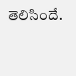తెలిసిందే.